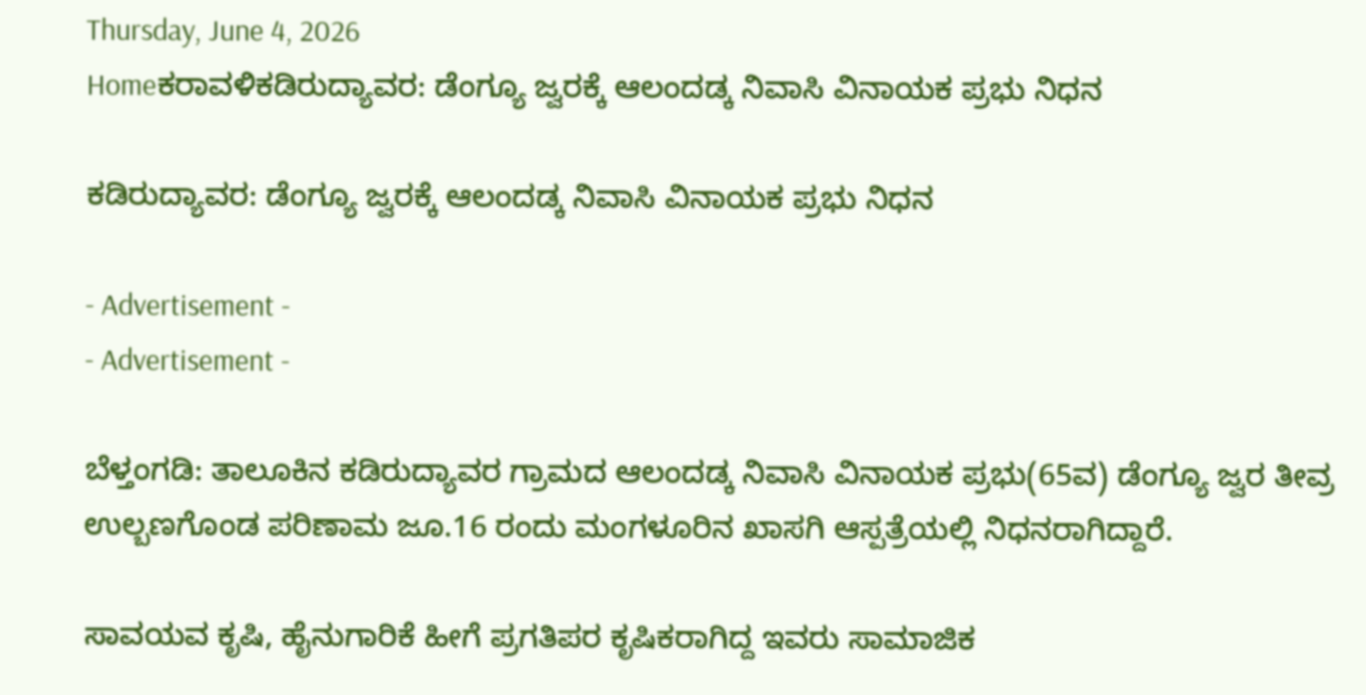Thursday, June 4, 2026
Homeಕರಾವಳಿಕಡಿರುದ್ಯಾವರ: ಡೆಂಗ್ಯೂ ಜ್ವರಕ್ಕೆ ಆಲಂದಡ್ಕ ನಿವಾಸಿ ವಿನಾಯಕ ಪ್ರಭು ನಿಧನ

ಕಡಿರುದ್ಯಾವರ: ಡೆಂಗ್ಯೂ ಜ್ವರಕ್ಕೆ ಆಲಂದಡ್ಕ ನಿವಾಸಿ ವಿನಾಯಕ ಪ್ರಭು ನಿಧನ

- Advertisement -
- Advertisement -

ಬೆಳ್ತಂಗಡಿ: ತಾಲೂಕಿನ ಕಡಿರುದ್ಯಾವರ ಗ್ರಾಮದ ಆಲಂದಡ್ಕ ನಿವಾಸಿ ವಿನಾಯಕ ಪ್ರಭು(65ವ) ಡೆಂಗ್ಯೂ ಜ್ವರ ತೀವ್ರ ಉಲ್ಬಣಗೊಂಡ ಪರಿಣಾಮ ಜೂ.16 ರಂದು ಮಂಗಳೂರಿನ ಖಾಸಗಿ‌‌ ಆಸ್ಪತ್ರೆಯಲ್ಲಿ ನಿಧನರಾಗಿದ್ದಾರೆ.

ಸಾವಯವ ಕೃಷಿ, ಹೈನುಗಾರಿಕೆ ಹೀಗೆ ಪ್ರಗತಿಪರ ಕೃಷಿಕರಾಗಿದ್ದ ಇವರು ಸಾಮಾಜಿಕ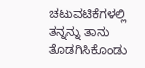ಚಟುವಟಿಕೆಗಳಲ್ಲಿ ತನ್ನನ್ನು ತಾನು ತೊಡಗಿಸಿಕೊಂಡು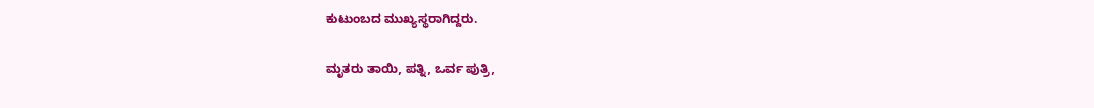ಕುಟುಂಬದ ಮುಖ್ಯಸ್ಥರಾಗಿದ್ದರು.

ಮೃತರು ತಾಯಿ, ಪತ್ನಿ, ಒರ್ವ‌ ಪುತ್ರಿ,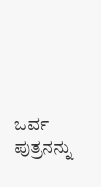ಒರ್ವ ಪುತ್ರನನ್ನು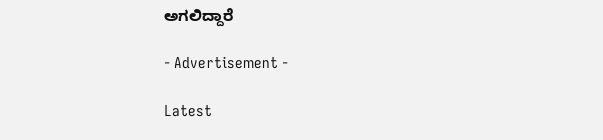ಅಗಲಿದ್ದಾರೆ

- Advertisement -

Latest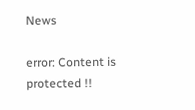News

error: Content is protected !!